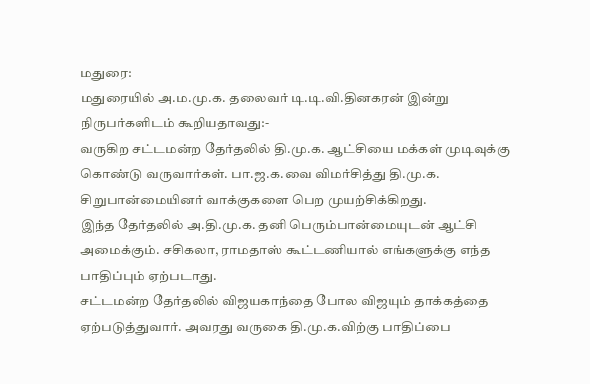மதுரை:
மதுரையில் அ.ம.மு.க. தலைவர் டி.டி.வி.தினகரன் இன்று நிருபர்களிடம் கூறியதாவது:-
வருகிற சட்டமன்ற தேர்தலில் தி.மு.க. ஆட்சியை மக்கள் முடிவுக்கு கொண்டு வருவார்கள். பா.ஜ.க.வை விமர்சித்து தி.மு.க. சிறுபான்மையினர் வாக்குகளை பெற முயற்சிக்கிறது.
இந்த தேர்தலில் அ.தி.மு.க. தனி பெரும்பான்மையுடன் ஆட்சி அமைக்கும். சசிகலா, ராமதாஸ் கூட்டணியால் எங்களுக்கு எந்த பாதிப்பும் ஏற்படாது.
சட்டமன்ற தேர்தலில் விஜயகாந்தை போல விஜயும் தாக்கத்தை ஏற்படுத்துவார். அவரது வருகை தி.மு.க.விற்கு பாதிப்பை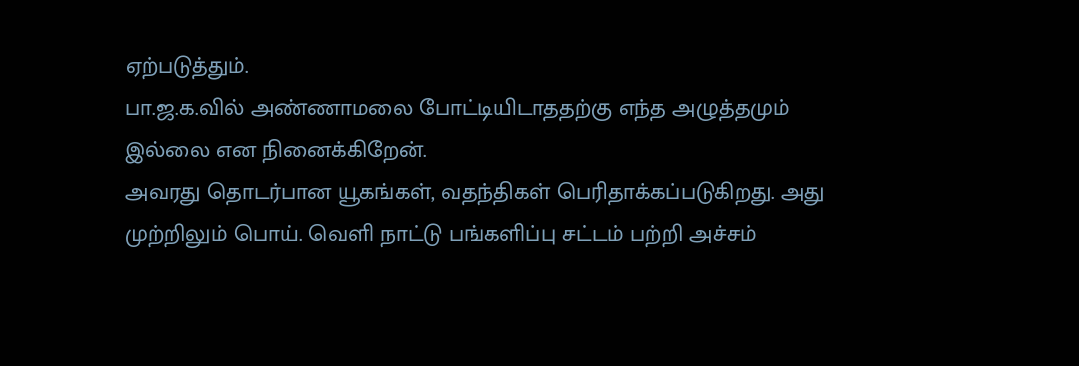ஏற்படுத்தும்.
பா.ஜ.க.வில் அண்ணாமலை போட்டியிடாததற்கு எந்த அழுத்தமும் இல்லை என நினைக்கிறேன்.
அவரது தொடர்பான யூகங்கள், வதந்திகள் பெரிதாக்கப்படுகிறது. அது முற்றிலும் பொய். வெளி நாட்டு பங்களிப்பு சட்டம் பற்றி அச்சம்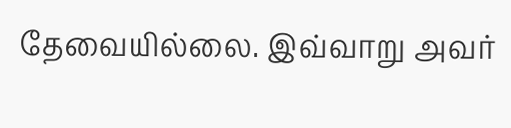தேவையில்லை. இவ்வாறு அவர்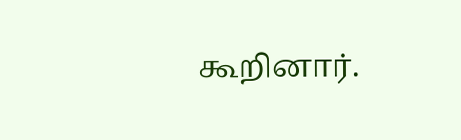கூறினார்.